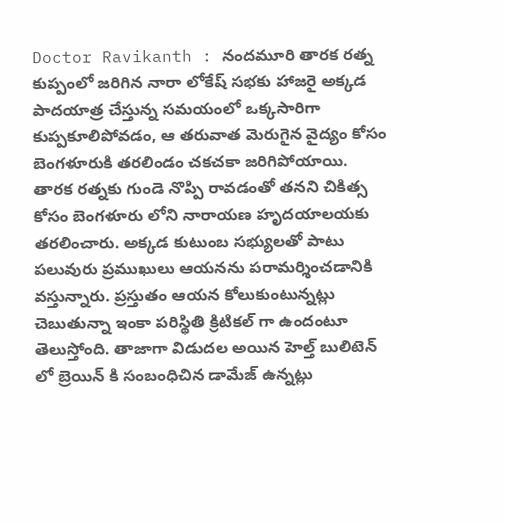Doctor Ravikanth : నందమూరి తారక రత్న కుప్పంలో జరిగిన నారా లోకేష్ సభకు హాజరై అక్కడ పాదయాత్ర చేస్తున్న సమయంలో ఒక్కసారిగా కుప్పకూలిపోవడం, ఆ తరువాత మెరుగైన వైద్యం కోసం బెంగళూరుకి తరలిండం చకచకా జరిగిపోయాయి. తారక రత్నకు గుండె నొప్పి రావడంతో తనని చికిత్స కోసం బెంగళూరు లోని నారాయణ హృదయాలయకు తరలించారు. అక్కడ కుటుంబ సభ్యులతో పాటు పలువురు ప్రముఖులు ఆయనను పరామర్శించడానికి వస్తున్నారు. ప్రస్తుతం ఆయన కోలుకుంటున్నట్లు చెబుతున్నా ఇంకా పరిస్థితి క్రిటికల్ గా ఉందంటూ తెలుస్తోంది. తాజాగా విడుదల అయిన హెల్త్ బులిటెన్ లో బ్రెయిన్ కి సంబంధిచిన డామేజ్ ఉన్నట్లు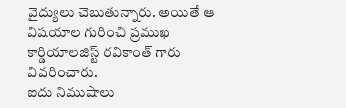వైద్యులు చెబుతున్నారు. అయితే ఆ విషయాల గురించి ప్రముఖ కార్డియాలజిస్ట్ రవికాంత్ గారు వివరించారు.
ఐదు నిముషాలు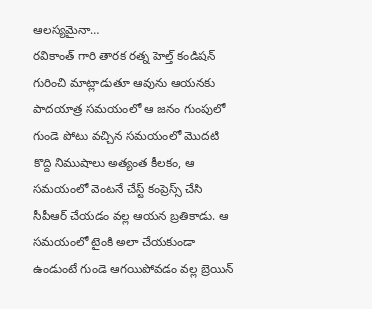ఆలస్యమైనా…
రవికాంత్ గారి తారక రత్న హెల్త్ కండిషన్ గురించి మాట్లాడుతూ ఆవును ఆయనకు పాదయాత్ర సమయంలో ఆ జనం గుంపులో గుండె పోటు వచ్చిన సమయంలో మొదటి కొద్ది నిముషాలు అత్యంత కీలకం, ఆ సమయంలో వెంటనే చేస్ట్ కంప్రెస్స్ చేసి సీపీఆర్ చేయడం వల్ల ఆయన బ్రతికాడు. ఆ సమయంలో టైంకి అలా చేయకుండా ఉండుంటే గుండె ఆగయిపోవడం వల్ల బ్రెయిన్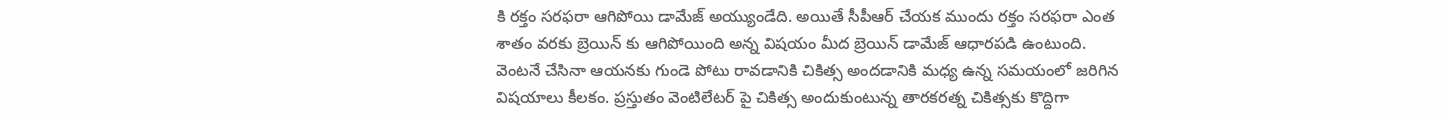కి రక్తం సరఫరా ఆగిపోయి డామేజ్ అయ్యుండేది. అయితే సీపీఆర్ చేయక ముందు రక్తం సరఫరా ఎంత శాతం వరకు బ్రెయిన్ కు ఆగిపోయింది అన్న విషయం మీద బ్రెయిన్ డామేజ్ ఆధారపడి ఉంటుంది.
వెంటనే చేసినా ఆయనకు గుండె పోటు రావడానికి చికిత్స అందడానికి మధ్య ఉన్న సమయంలో జరిగిన విషయాలు కీలకం. ప్రస్తుతం వెంటిలేటర్ పై చికిత్స అందుకుంటున్న తారకరత్న చికిత్సకు కొద్దిగా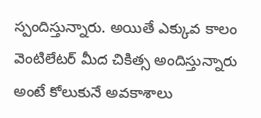స్పందిస్తున్నారు. అయితే ఎక్కువ కాలం వెంటిలేటర్ మీద చికిత్స అందిస్తున్నారు అంటే కోలుకునే అవకాశాలు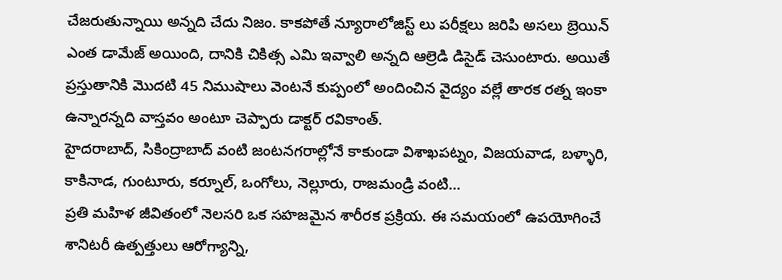చేజరుతున్నాయి అన్నది చేదు నిజం. కాకపోతే న్యూరాలోజిస్ట్ లు పరీక్షలు జరిపి అసలు బ్రెయిన్ ఎంత డామేజ్ అయింది, దానికి చికిత్స ఎమి ఇవ్వాలి అన్నది ఆల్రెడి డిసైడ్ చెసుంటారు. అయితే ప్రస్తుతానికి మొదటి 45 నిముషాలు వెంటనే కుప్పంలో అందించిన వైద్యం వల్లే తారక రత్న ఇంకా ఉన్నారన్నది వాస్తవం అంటూ చెప్పారు డాక్టర్ రవికాంత్.
హైదరాబాద్, సికింద్రాబాద్ వంటి జంటనగరాల్లోనే కాకుండా విశాఖపట్నం, విజయవాడ, బళ్ళారి, కాకినాడ, గుంటూరు, కర్నూల్, ఒంగోలు, నెల్లూరు, రాజమండ్రి వంటి…
ప్రతి మహిళ జీవితంలో నెలసరి ఒక సహజమైన శారీరక ప్రక్రియ. ఈ సమయంలో ఉపయోగించే శానిటరీ ఉత్పత్తులు ఆరోగ్యాన్ని,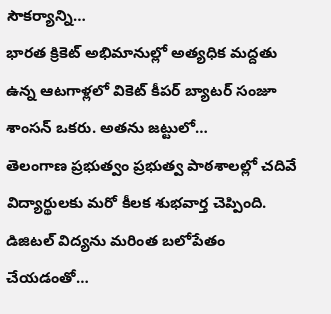సౌకర్యాన్ని…
భారత క్రికెట్ అభిమానుల్లో అత్యధిక మద్దతు ఉన్న ఆటగాళ్లలో వికెట్ కీపర్ బ్యాటర్ సంజూ శాంసన్ ఒకరు. అతను జట్టులో…
తెలంగాణ ప్రభుత్వం ప్రభుత్వ పాఠశాలల్లో చదివే విద్యార్థులకు మరో కీలక శుభవార్త చెప్పింది. డిజిటల్ విద్యను మరింత బలోపేతం చేయడంతో…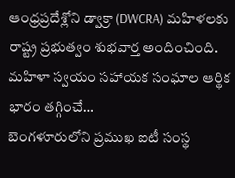ఆంధ్రప్రదేశ్లోని డ్వాక్రా (DWCRA) మహిళలకు రాష్ట్ర ప్రభుత్వం శుభవార్త అందించింది. మహిళా స్వయం సహాయక సంఘాల ఆర్థిక భారం తగ్గించే…
బెంగళూరులోని ప్రముఖ ఐటీ సంస్థ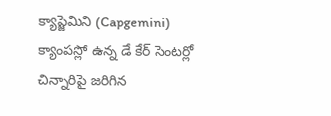క్యాప్జెమిని (Capgemini) క్యాంపస్లో ఉన్న డే కేర్ సెంటర్లో చిన్నారిపై జరిగిన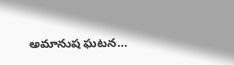అమానుష ఘటన…